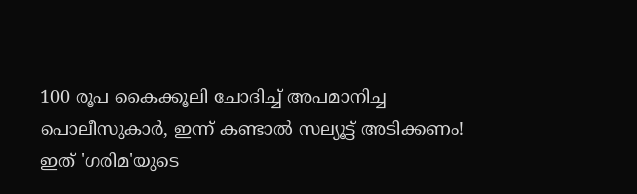100 രൂപ കൈക്കൂലി ചോദിച്ച് അപമാനിച്ച പൊലീസുകാര്‍, ഇന്ന് കണ്ടാൽ സല്യൂട്ട് അടിക്കണം! ഇത് 'ഗരിമ'യുടെ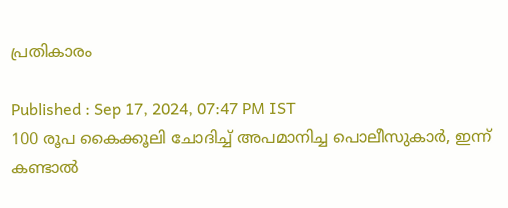പ്രതികാരം

Published : Sep 17, 2024, 07:47 PM IST
100 രൂപ കൈക്കൂലി ചോദിച്ച് അപമാനിച്ച പൊലീസുകാര്‍, ഇന്ന് കണ്ടാൽ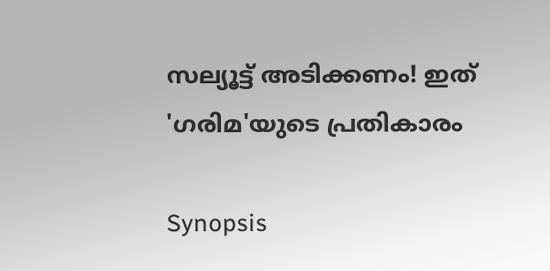സല്യൂട്ട് അടിക്കണം! ഇത് 'ഗരിമ'യുടെ പ്രതികാരം

Synopsis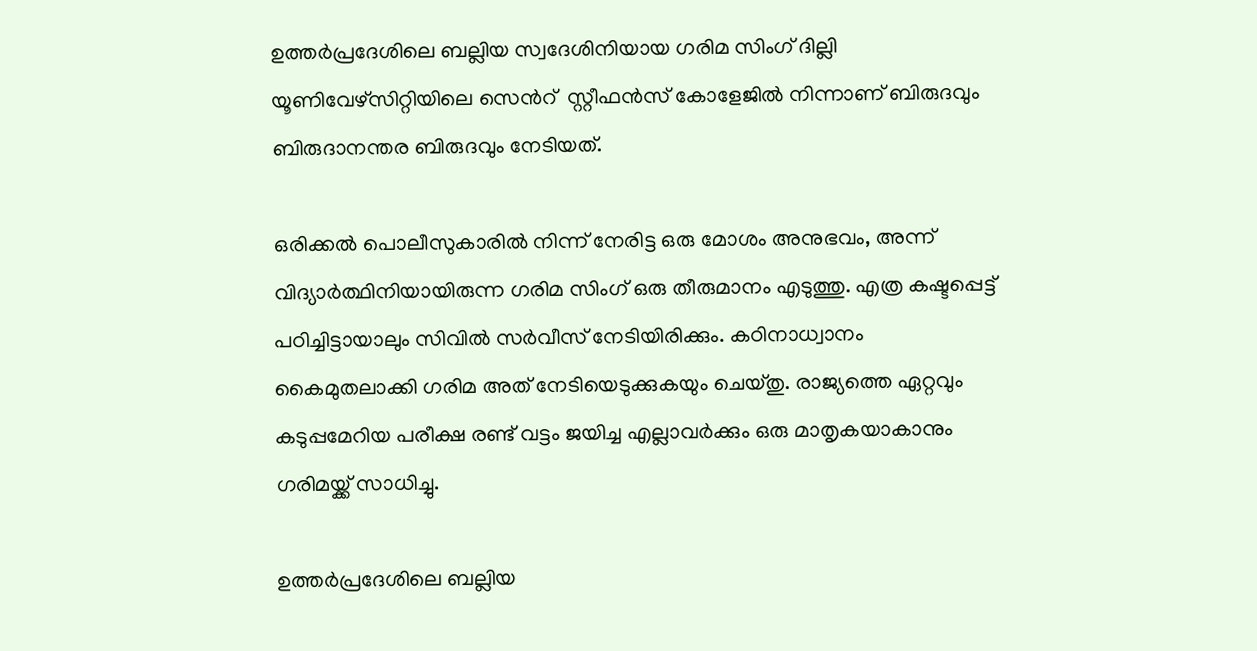ഉത്തർപ്രദേശിലെ ബല്ലിയ സ്വദേശിനിയായ ഗരിമ സിംഗ് ദില്ലി യൂണിവേഴ്സിറ്റിയിലെ സെന്‍റ്  സ്റ്റീഫൻസ് കോളേജിൽ നിന്നാണ് ബിരുദവും ബിരുദാനന്തര ബിരുദവും നേടിയത്.

ഒരിക്കല്‍ പൊലീസുകാരില്‍ നിന്ന് നേരിട്ട ഒരു മോശം അനുഭവം, അന്ന് വിദ്യാര്‍ത്ഥിനിയായിരുന്ന ഗരിമ സിംഗ് ഒരു തീരുമാനം എടുത്തു. എത്ര കഷ്ടപ്പെട്ട് പഠിച്ചിട്ടായാലും സിവില്‍ സര്‍വീസ് നേടിയിരിക്കും. കഠിനാധ്വാനം കൈമുതലാക്കി ഗരിമ അത് നേടിയെടുക്കുകയും ചെയ്തു. രാജ്യത്തെ ഏറ്റവും കടുപ്പമേറിയ പരീക്ഷ രണ്ട് വട്ടം ജയിച്ച എല്ലാവര്‍ക്കും ഒരു മാതൃകയാകാനും ഗരിമയ്ക്ക് സാധിച്ചു.

ഉത്തർപ്രദേശിലെ ബല്ലിയ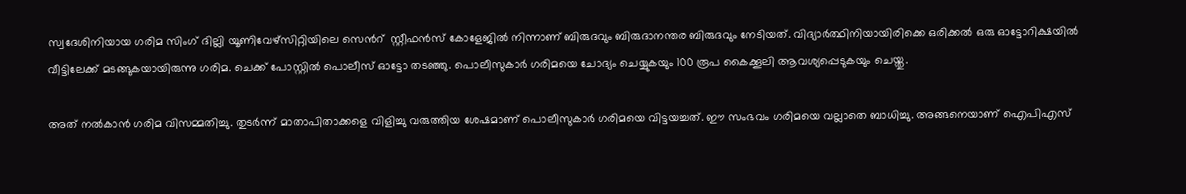സ്വദേശിനിയായ ഗരിമ സിംഗ് ദില്ലി യൂണിവേഴ്സിറ്റിയിലെ സെന്‍റ്  സ്റ്റീഫൻസ് കോളേജിൽ നിന്നാണ് ബിരുദവും ബിരുദാനന്തര ബിരുദവും നേടിയത്. വിദ്യാര്‍ത്ഥിനിയായിരിക്കെ ഒരിക്കല്‍ ഒരു ഓട്ടോറിക്ഷയിൽ വീട്ടിലേക്ക് മടങ്ങുകയായിരുന്നു ഗരിമ. ചെക്ക് പോസ്റ്റിൽ പൊലീസ് ഓട്ടോ തടഞ്ഞു. പൊലീസുകാര്‍ ഗരിമയെ ചോദ്യം ചെയ്യുകയും 100 രൂപ കൈക്കൂലി ആവശ്യപ്പെടുകയും ചെയ്തു.

അത് നൽകാൻ ഗരിമ വിസമ്മതിച്ചു. തുടര്‍ന്ന് മാതാപിതാക്കളെ വിളിച്ചു വരുത്തിയ ശേഷമാണ് പൊലീസുകാര്‍ ഗരിമയെ വിട്ടയച്ചത്. ഈ സംഭവം ഗരിമയെ വല്ലാതെ ബാധിച്ചു. അങ്ങനെയാണ് ഐപിഎസ്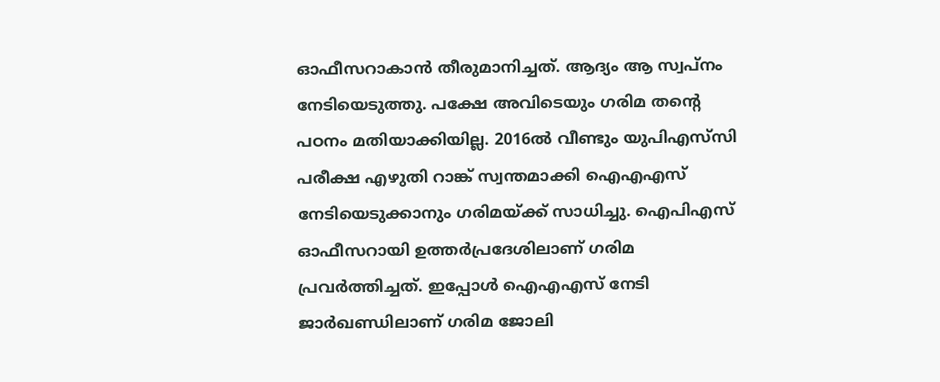ഓഫീസറാകാൻ തീരുമാനിച്ചത്. ആദ്യം ആ സ്വപ്നം നേടിയെടുത്തു. പക്ഷേ അവിടെയും ഗരിമ തന്‍റെ പഠനം മതിയാക്കിയില്ല. 2016ല്‍ വീണ്ടും യുപിഎസ്‍സി പരീക്ഷ എഴുതി റാങ്ക് സ്വന്തമാക്കി ഐഎഎസ് നേടിയെടുക്കാനും ഗരിമയ്ക്ക് സാധിച്ചു. ഐപിഎസ് ഓഫീസറായി ഉത്തര്‍പ്രദേശിലാണ് ഗരിമ പ്രവര്‍ത്തിച്ചത്. ഇപ്പോൾ ഐഎഎസ് നേടി ജാർഖണ്ഡിലാണ് ഗരിമ ജോലി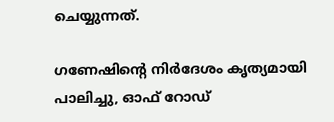ചെയ്യുന്നത്.

ഗണേഷിന്റെ നിർദേശം കൃത്യമായി പാലിച്ചു, ഓഫ് റോഡ്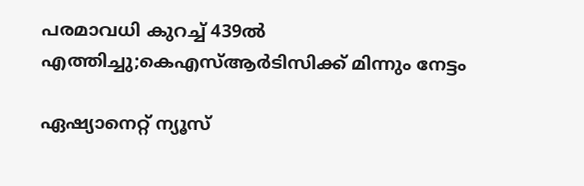പരമാവധി കുറച്ച് 439ൽ എത്തിച്ചു;കെഎസ്ആർടിസിക്ക് മിന്നും നേട്ടം

ഏഷ്യാനെറ്റ് ന്യൂസ്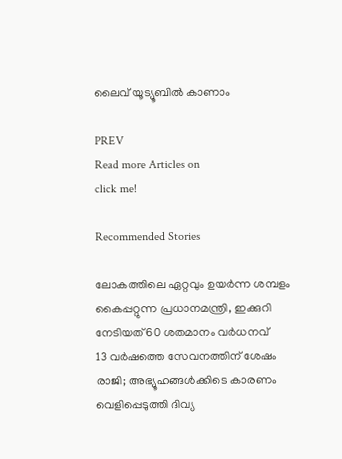ലൈവ് യൂട്യൂബിൽ കാണാം

PREV
Read more Articles on
click me!

Recommended Stories

ലോകത്തിലെ ഏറ്റവും ഉയർന്ന ശമ്പളം കൈപ്പറ്റുന്ന പ്രധാനമന്ത്രി, ഇക്കുറി നേടിയത് 60 ശതമാനം വർധനവ്
13 വർഷത്തെ സേവനത്തിന് ശേഷം രാജി; അഭ്യൂഹങ്ങൾക്കിടെ കാരണം വെളിപ്പെടുത്തി ദിവ്യ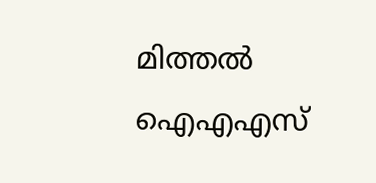മിത്തൽ ഐഎഎസ്